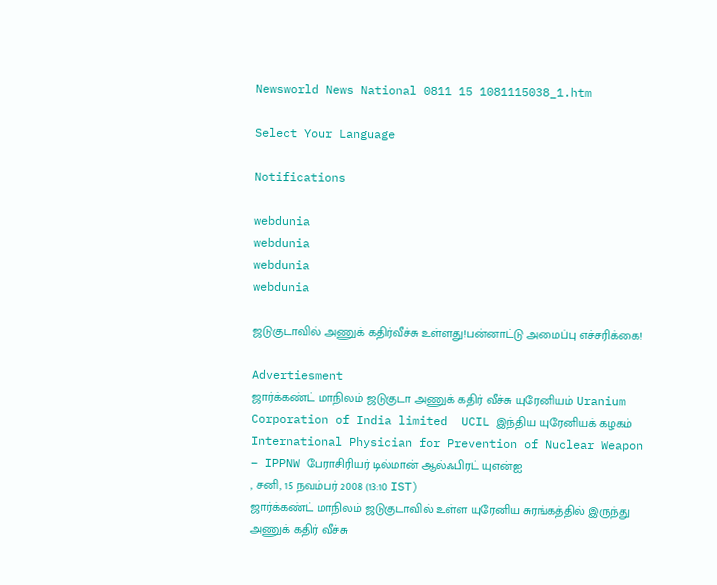Newsworld News National 0811 15 1081115038_1.htm

Select Your Language

Notifications

webdunia
webdunia
webdunia
webdunia

ஜடுகுடாவில் அணுக் கதிர்வீச்சு உள்ளது!பன்னாட்டு அமைப்பு எச்சரிக்கை!

Advertiesment
ஜார்க்கண்ட் மாநிலம் ஜடுகுடா அணுக் கதிர் வீச்சு யுரேனியம் Uranium Corporation of India limited  UCIL இந்திய யுரேனியக் கழகம் International Physician for Prevention of Nuclear Weapon – IPPNW பேராசிரியர் டில்மான் ஆல்ஃபிரட் யுஎன்ஐ
, சனி, 15 நவம்பர் 2008 (13:10 IST)
ஜார்க்கண்ட் மாநிலம் ஜடுகுடாவில் உள்ள யுரேனிய சுரங்கத்தில் இருந்து அணுக் கதிர் வீச்சு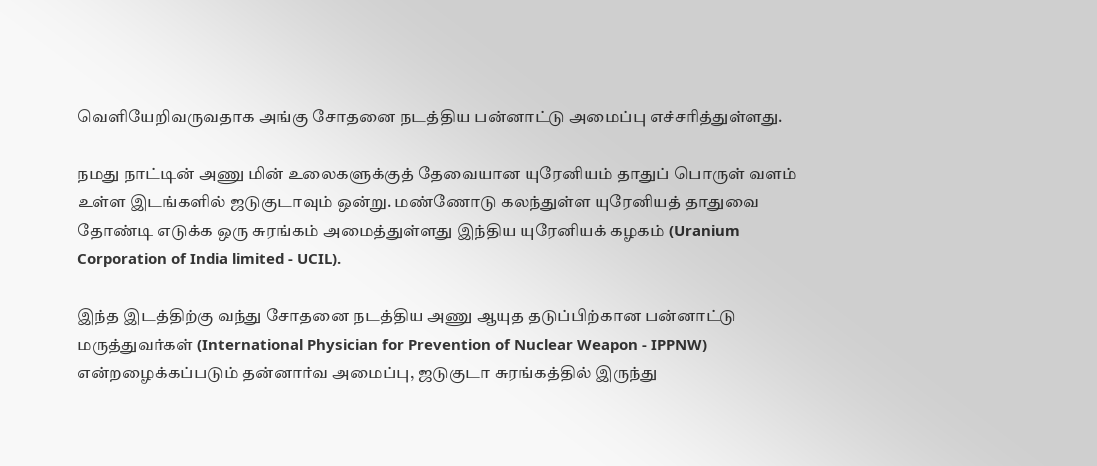வெளியேறிவருவதாக அங்கு சோதனை நடத்திய பன்னாட்டு அமைப்பு எச்சரித்துள்ளது.

நமது நாட்டின் அணு மின் உலைகளுக்குத் தேவையான யுரேனியம் தாதுப் பொருள் வளம் உள்ள இடங்களில் ஜடுகுடாவும் ஒன்று. மண்ணோடு கலந்துள்ள யுரேனியத் தாதுவை தோண்டி எடுக்க ஒரு சுரங்கம் அமைத்துள்ளது இந்திய யுரேனியக் கழகம் (Uranium Corporation of India limited - UCIL).

இந்த இடத்திற்கு வந்து சோதனை நடத்திய அணு ஆயுத தடுப்பிற்கான பன்னாட்டு மருத்துவர்கள் (International Physician for Prevention of Nuclear Weapon - IPPNW) என்றழைக்கப்படும் தன்னார்வ அமைப்பு, ஜடுகுடா சுரங்கத்தில் இருந்து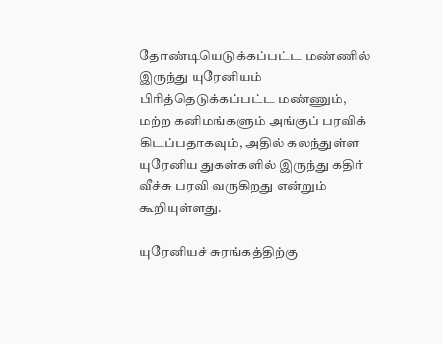தோண்டியெடுக்கப்பட்ட மண்ணில் இருந்து யுரேனியம் பிரித்தெடுக்கப்பட்ட மண்ணும், மற்ற கனிமங்களும் அங்குப் பரவிக் கிடப்பதாகவும், அதில் கலந்துள்ள யுரேனிய துகள்களில் இருந்து கதிர் வீச்சு பரவி வருகிறது என்றும் கூறியுள்ளது.

யுரேனியச் சுரங்கத்திற்கு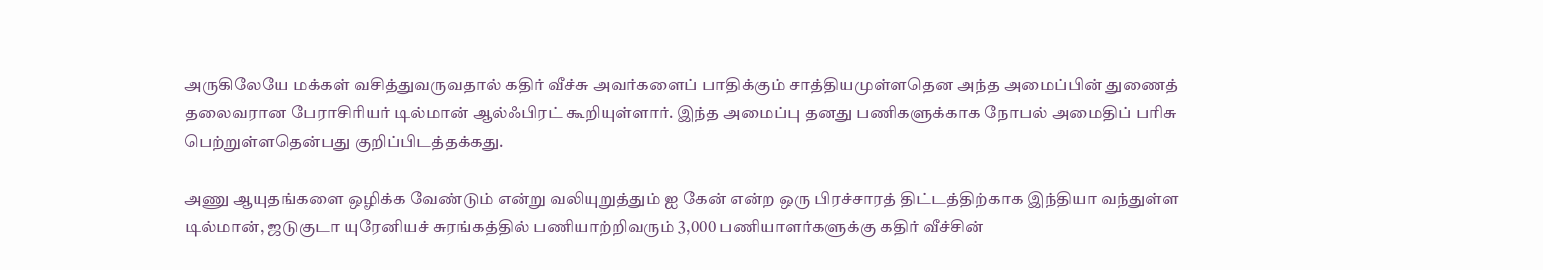அருகிலேயே மக்கள் வசித்துவருவதால் கதிர் வீச்சு அவர்களைப் பாதிக்கும் சாத்தியமுள்ளதென அந்த அமைப்பின் துணைத் தலைவரான பேராசிரியர் டில்மான் ஆல்ஃபிரட் கூறியுள்ளார். இந்த அமைப்பு தனது பணிகளுக்காக நோபல் அமைதிப் பரிசு பெற்றுள்ளதென்பது குறிப்பிடத்தக்கது.

அணு ஆயுதங்களை ஒழிக்க வேண்டும் என்று வலியுறுத்தும் ஐ கேன் என்ற ஒரு பிரச்சாரத் திட்டத்திற்காக இந்தியா வந்துள்ள டில்மான், ஜடுகுடா யுரேனியச் சுரங்கத்தில் பணியாற்றிவரும் 3,000 பணியாளர்களுக்கு கதிர் வீச்சின்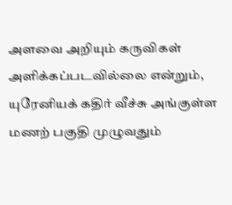அளவை அறியும் கருவிகள் அளிக்கப்படவில்லை என்றும், யுரேனியக் கதிர் வீச்சு அங்குள்ள மணற் பகுதி முழுவதும்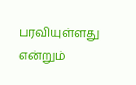பரவியுள்ளது என்றும்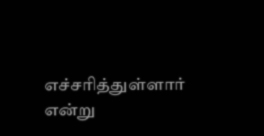எச்சரித்துள்ளார் என்று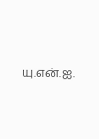யு.என்.ஐ.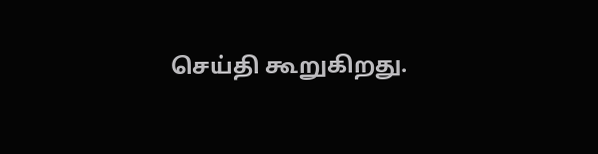செய்தி கூறுகிறது.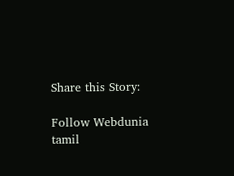Share this Story:

Follow Webdunia tamil